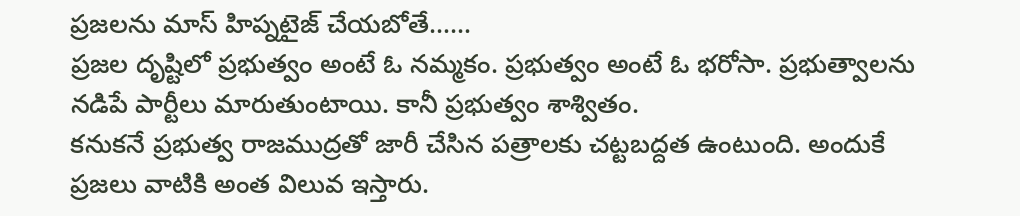ప్రజలను మాస్ హిప్నటైజ్ చేయబోతే……
ప్రజల దృష్టిలో ప్రభుత్వం అంటే ఓ నమ్మకం. ప్రభుత్వం అంటే ఓ భరోసా. ప్రభుత్వాలను నడిపే పార్టీలు మారుతుంటాయి. కానీ ప్రభుత్వం శాశ్వితం.
కనుకనే ప్రభుత్వ రాజముద్రతో జారీ చేసిన పత్రాలకు చట్టబద్దత ఉంటుంది. అందుకే ప్రజలు వాటికి అంత విలువ ఇస్తారు.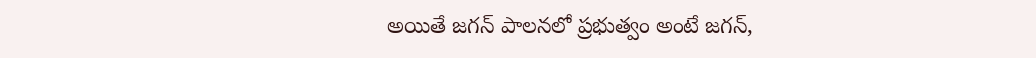అయితే జగన్ పాలనలో ప్రభుత్వం అంటే జగన్,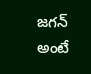జగన్ అంటే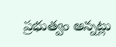ప్రభుత్వం అన్నట్లు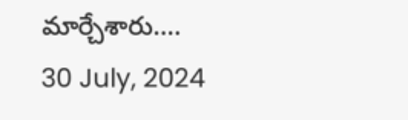మార్చేశారు....
30 July, 2024